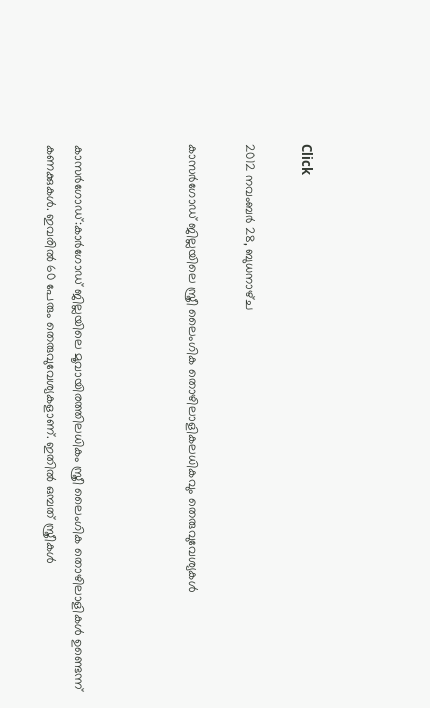Click

2012 നവംബർ 28, ബുധനാഴ്‌ച

കാസര്‍ഗോഡ് ജില്ലയിലെ സ്ത്രീ ലൈംഗിക തൊഴിലാളികലധികവും തെരുവുവേശ്യകള്‍



കാസര്‍ഗോഡ്:കാര്‍ഗോഡ് ജില്ലയിലെ മൂവായിരത്തിലധികം സ്ത്രീ ലൈംഗിക തൊഴിലാളികള്‍ ഉണ്ടെന്ന് കണക്കുകള്‍. ഇവരില്‍ 60 പേരും തെരുവുവേശ്യകളാണ്. ഇതില്‍ ഒമ്പത് സ്ത്രീകള്‍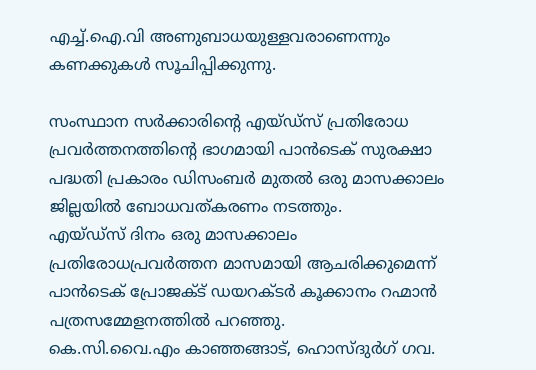എച്ച്.ഐ.വി അണുബാധയുള്ളവരാണെന്നും കണക്കുകള്‍ സൂചിപ്പിക്കുന്നു.

സംസ്ഥാന സര്‍ക്കാരിന്റെ എയ്ഡ്‌സ് പ്രതിരോധ പ്രവര്‍ത്തനത്തിന്റെ ഭാഗമായി പാന്‍ടെക് സുരക്ഷാ പദ്ധതി പ്രകാരം ഡിസംബര്‍ മുതല്‍ ഒരു മാസക്കാലം ജില്ലയില്‍ ബോധവത്കരണം നടത്തും.
എയ്ഡ്‌സ് ദിനം ഒരു മാസക്കാലം പ്രതിരോധപ്രവര്‍ത്തന മാസമായി ആചരിക്കുമെന്ന് പാന്‍ടെക് പ്രോജക്ട് ഡയറക്ടര്‍ കൂക്കാനം റഹ്മാന്‍ പത്രസമ്മേളനത്തില്‍ പറഞ്ഞു.
കെ.സി.വൈ.എം കാഞ്ഞങ്ങാട്, ഹൊസ്ദുര്‍ഗ് ഗവ.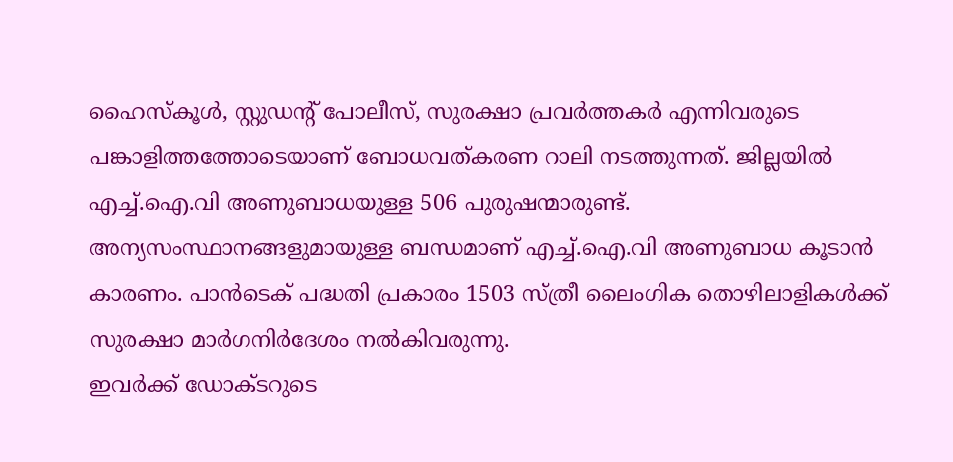ഹൈസ്‌കൂള്‍, സ്റ്റുഡന്റ് പോലീസ്, സുരക്ഷാ പ്രവര്‍ത്തകര്‍ എന്നിവരുടെ പങ്കാളിത്തത്തോടെയാണ് ബോധവത്കരണ റാലി നടത്തുന്നത്. ജില്ലയില്‍ എച്ച്.ഐ.വി അണുബാധയുള്ള 506 പുരുഷന്മാരുണ്ട്.
അന്യസംസ്ഥാനങ്ങളുമായുള്ള ബന്ധമാണ് എച്ച്.ഐ.വി അണുബാധ കൂടാന്‍ കാരണം. പാന്‍ടെക് പദ്ധതി പ്രകാരം 1503 സ്ത്രീ ലൈംഗിക തൊഴിലാളികള്‍ക്ക് സുരക്ഷാ മാര്‍ഗനിര്‍ദേശം നല്‍കിവരുന്നു.
ഇവര്‍ക്ക് ഡോക്ടറുടെ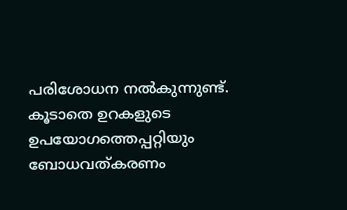പരിശോധന നല്‍കുന്നുണ്ട്. കൂടാതെ ഉറകളുടെ ഉപയോഗത്തെപ്പറ്റിയും ബോധവത്കരണം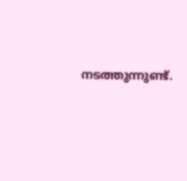നടത്തുന്നുണ്ട്.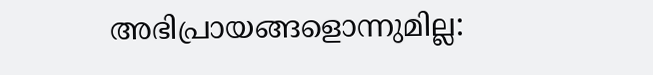അഭിപ്രായങ്ങളൊന്നുമില്ല: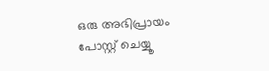ഒരു അഭിപ്രായം പോസ്റ്റ് ചെയ്യൂ